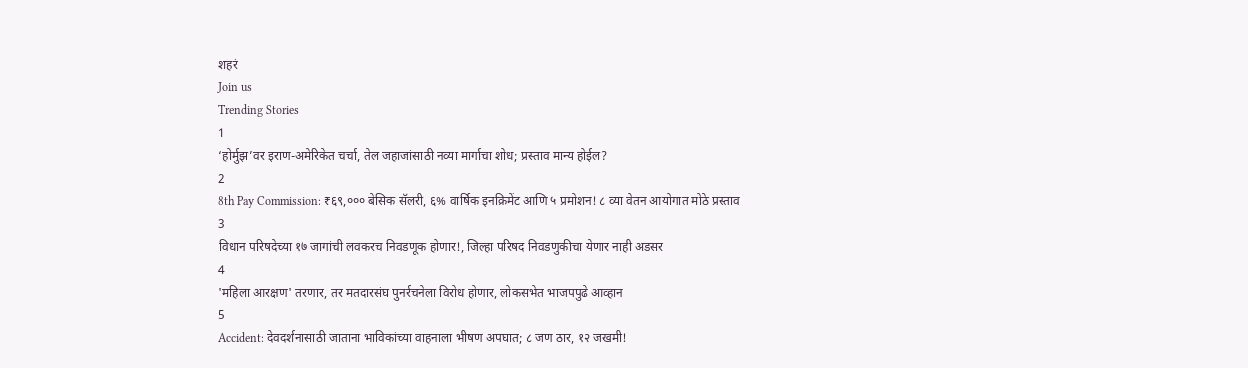शहरं
Join us
Trending Stories
1
‘होर्मुझ’वर इराण-अमेरिकेत चर्चा, तेल जहाजांसाठी नव्या मार्गाचा शोध; प्रस्ताव मान्य होईल?
2
8th Pay Commission: ₹६९,००० बेसिक सॅलरी, ६% वार्षिक इनक्रिमेंट आणि ५ प्रमोशन! ८ व्या वेतन आयोगात मोठे प्रस्ताव
3
विधान परिषदेच्या १७ जागांची लवकरच निवडणूक होणार!, जिल्हा परिषद निवडणुकीचा येणार नाही अडसर
4
'महिला आरक्षण' तरणार, तर मतदारसंघ पुनर्रचनेला विरोध होणार, लोकसभेत भाजपपुढे आव्हान
5
Accident: देवदर्शनासाठी जाताना भाविकांच्या वाहनाला भीषण अपघात; ८ जण ठार, १२ जखमी!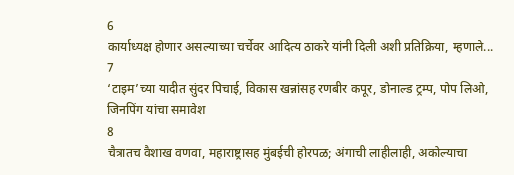6
कार्याध्यक्ष होणार असल्याच्या चर्चेवर आदित्य ठाकरे यांनी दिली अशी प्रतिक्रिया, म्हणाले...
7
‘टाइम’च्या यादीत सुंदर पिचाई, विकास खन्नांसह रणबीर कपूर, डोनाल्ड ट्रम्प, पोप लिओ, जिनपिंग यांचा समावेश
8
चैत्रातच वैशाख वणवा, महाराष्ट्रासह मुंबईची होरपळ; अंगाची लाहीलाही, अकोल्याचा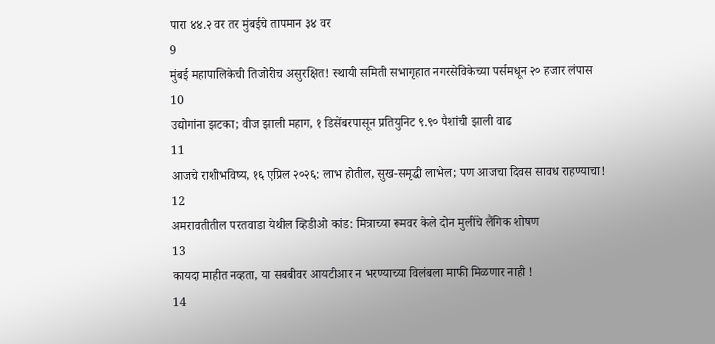पारा ४४.२ वर तर मुंबईचे तापमान ३४ वर
9
मुंबई महापालिकेची तिजोरीच असुरक्षित! स्थायी समिती सभागृहात नगरसेविकेच्या पर्समधून २० हजार लंपास
10
उद्योगांना झटका; वीज झाली महाग, १ डिसेंबरपासून प्रतियुनिट ९.९० पैशांची झाली वाढ
11
आजचे राशीभविष्य, १६ एप्रिल २०२६: लाभ होतील, सुख-समृद्धी लाभेल; पण आजचा दिवस सावध राहण्याचा!
12
अमरावतीतील परतवाडा येथील व्हिडीओ कांड: मित्राच्या रूमवर केले दोन मुलींचे लैंगिक शोषण
13
कायदा माहीत नव्हता, या सबबीवर आयटीआर न भरण्याच्या विलंबला माफी मिळणार नाही !
14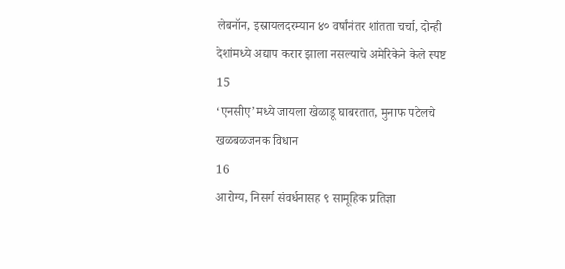लेबनॉन, इस्रायलदरम्यान ४० वर्षांनंतर शांतता चर्चा, दोन्ही देशांमध्ये अद्याप करार झाला नसल्याचे अमेरिकेने केले स्पष्ट
15
‘एनसीए’मध्ये जायला खेळाडू घाबरतात, मुनाफ पटेलचे खळबळजनक विधान
16
आरोग्य, निसर्ग संवर्धनासह ९ सामूहिक प्रतिज्ञा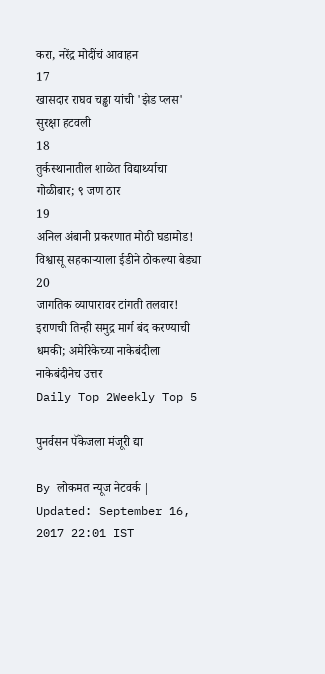करा, नरेंद्र मोदींचं आवाहन
17
खासदार राघव चड्ढा यांची 'झेड प्लस' सुरक्षा हटवली
18
तुर्कस्थानातील शाळेत विद्यार्थ्याचा गोळीबार; ९ जण ठार
19
अनिल अंबानी प्रकरणात मोठी घडामोड! विश्वासू सहकाऱ्याला ईडीने ठोकल्या बेड्या
20
जागतिक व्यापारावर टांगती तलवार! इराणची तिन्ही समुद्र मार्ग बंद करण्याची धमकी; अमेरिकेच्या नाकेबंदीला नाकेबंदीनेच उत्तर
Daily Top 2Weekly Top 5

पुनर्वसन पॅकेजला मंजूरी द्या

By लोकमत न्यूज नेटवर्क | Updated: September 16, 2017 22:01 IST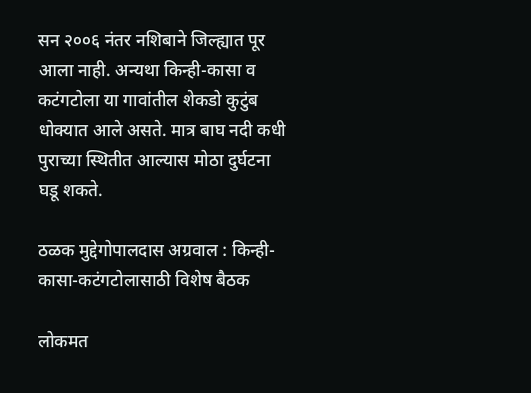सन २००६ नंतर नशिबाने जिल्ह्यात पूर आला नाही. अन्यथा किन्ही-कासा व कटंगटोला या गावांतील शेकडो कुटुंब धोक्यात आले असते. मात्र बाघ नदी कधी पुराच्या स्थितीत आल्यास मोठा दुर्घटना घडू शकते.

ठळक मुद्देगोपालदास अग्रवाल : किन्ही-कासा-कटंगटोलासाठी विशेष बैठक

लोकमत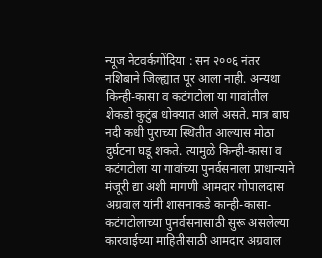न्यूज नेटवर्कगोंदिया : सन २००६ नंतर नशिबाने जिल्ह्यात पूर आला नाही. अन्यथा किन्ही-कासा व कटंगटोला या गावांतील शेकडो कुटुंब धोक्यात आले असते. मात्र बाघ नदी कधी पुराच्या स्थितीत आल्यास मोठा दुर्घटना घडू शकते. त्यामुळे किन्ही-कासा व कटंगटोला या गावांच्या पुनर्वसनाला प्राधान्याने मंजूरी द्या अशी मागणी आमदार गोपालदास अग्रवाल यांनी शासनाकडे कान्ही-कासा-कटंगटोलाच्या पुनर्वसनासाठी सुरू असलेल्या कारवाईच्या माहितीसाठी आमदार अग्रवाल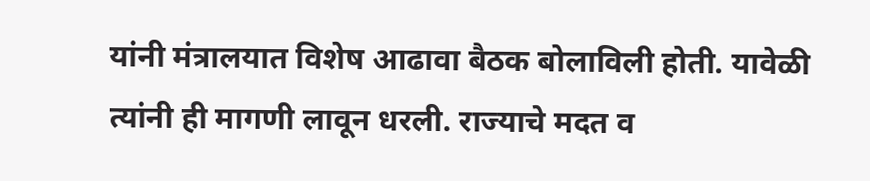यांनी मंत्रालयात विशेष आढावा बैठक बोलाविली होती. यावेळी त्यांनी ही मागणी लावून धरली. राज्याचे मदत व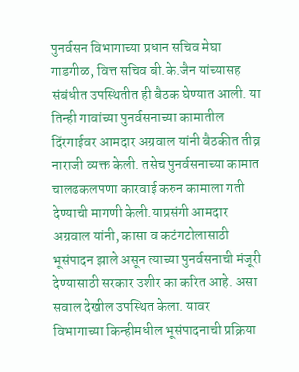पुनर्वसन विभागाच्या प्रधान सचिव मेघा गाडगीळ, वित्त सचिव बी.के.जैन यांच्यासह संबंधीत उपस्थितीत ही बैठक घेण्यात आली. या तिन्ही गावांच्या पुनर्वसनाच्या कामातील दिंरगाईवर आमदार अग्रवाल यांनी बैठकीत तीव्र नाराजी व्यक्त केली. तसेच पुनर्वसनाच्या कामात चालढकलपणा कारवाई करुन कामाला गती देण्याची मागणी केली.याप्रसंगी आमदार अग्रवाल यांनी, कासा व कटंगटोलासाठी भूसंपादन झाले असून त्याच्या पुनर्वसनाची मंजूरी देण्यासाठी सरकार उशीर का करित आहे. असा सवाल देखील उपस्थित केला. यावर विभागाच्या किन्हीमधील भूसंपादनाची प्रक्रिया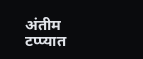अंतीम टप्प्यात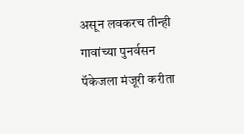असून लवकरच तीन्ही गावांच्या पुनर्वसन पॅकेजला मंजूरी करीता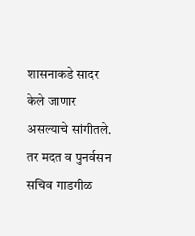शासनाकडे सादर केले जाणार असल्याचे सांगीतले. तर मदत व पुनर्वसन सचिव गाडगीळ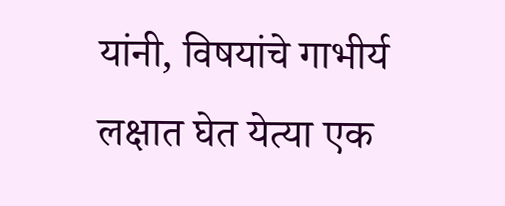यांनी, विषयांचे गाभीर्य लक्षात घेत येत्या एक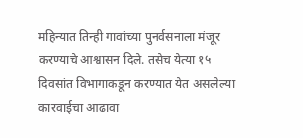महिन्यात तिन्ही गावांच्या पुनर्वसनाला मंजूर करण्याचे आश्वासन दिले. तसेच येत्या १५ दिवसांत विभागाकडून करण्यात येत असलेल्या कारवाईचा आढावा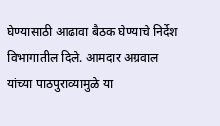घेण्यासाठी आढावा बैठक घेण्याचे निर्देश विभागातील दिले. आमदार अग्रवाल यांच्या पाठपुराव्यामुळे या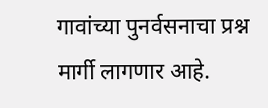गावांच्या पुनर्वसनाचा प्रश्न मार्गी लागणार आहे.